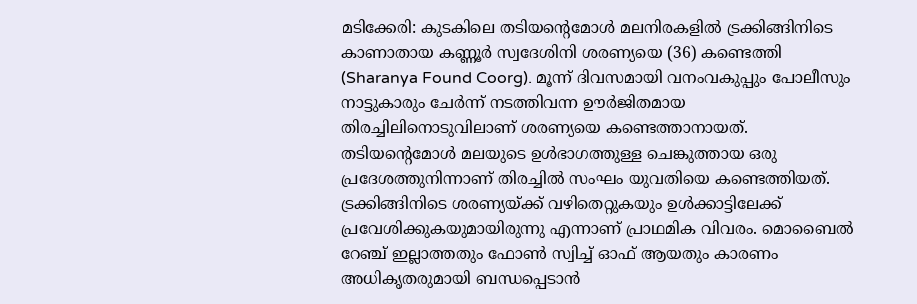മടിക്കേരി: കുടകിലെ തടിയന്റെമോൾ മലനിരകളിൽ ട്രക്കിങ്ങിനിടെ കാണാതായ കണ്ണൂർ സ്വദേശിനി ശരണ്യയെ (36) കണ്ടെത്തി (Sharanya Found Coorg). മൂന്ന് ദിവസമായി വനംവകുപ്പും പോലീസും നാട്ടുകാരും ചേർന്ന് നടത്തിവന്ന ഊർജിതമായ തിരച്ചിലിനൊടുവിലാണ് ശരണ്യയെ കണ്ടെത്താനായത്. തടിയന്റെമോൾ മലയുടെ ഉൾഭാഗത്തുള്ള ചെങ്കുത്തായ ഒരു പ്രദേശത്തുനിന്നാണ് തിരച്ചിൽ സംഘം യുവതിയെ കണ്ടെത്തിയത്.
ട്രക്കിങ്ങിനിടെ ശരണ്യയ്ക്ക് വഴിതെറ്റുകയും ഉൾക്കാട്ടിലേക്ക് പ്രവേശിക്കുകയുമായിരുന്നു എന്നാണ് പ്രാഥമിക വിവരം. മൊബൈൽ റേഞ്ച് ഇല്ലാത്തതും ഫോൺ സ്വിച്ച് ഓഫ് ആയതും കാരണം അധികൃതരുമായി ബന്ധപ്പെടാൻ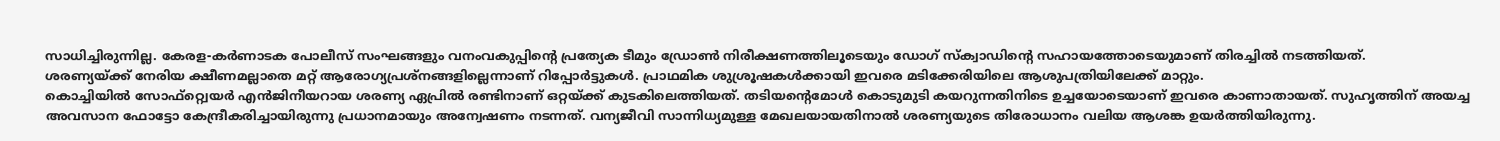സാധിച്ചിരുന്നില്ല. കേരള-കർണാടക പോലീസ് സംഘങ്ങളും വനംവകുപ്പിന്റെ പ്രത്യേക ടീമും ഡ്രോൺ നിരീക്ഷണത്തിലൂടെയും ഡോഗ് സ്ക്വാഡിന്റെ സഹായത്തോടെയുമാണ് തിരച്ചിൽ നടത്തിയത്.
ശരണ്യയ്ക്ക് നേരിയ ക്ഷീണമല്ലാതെ മറ്റ് ആരോഗ്യപ്രശ്നങ്ങളില്ലെന്നാണ് റിപ്പോർട്ടുകൾ. പ്രാഥമിക ശുശ്രൂഷകൾക്കായി ഇവരെ മടിക്കേരിയിലെ ആശുപത്രിയിലേക്ക് മാറ്റും.
കൊച്ചിയിൽ സോഫ്റ്റ്വെയർ എൻജിനീയറായ ശരണ്യ ഏപ്രിൽ രണ്ടിനാണ് ഒറ്റയ്ക്ക് കുടകിലെത്തിയത്. തടിയന്റെമോൾ കൊടുമുടി കയറുന്നതിനിടെ ഉച്ചയോടെയാണ് ഇവരെ കാണാതായത്. സുഹൃത്തിന് അയച്ച അവസാന ഫോട്ടോ കേന്ദ്രീകരിച്ചായിരുന്നു പ്രധാനമായും അന്വേഷണം നടന്നത്. വന്യജീവി സാന്നിധ്യമുള്ള മേഖലയായതിനാൽ ശരണ്യയുടെ തിരോധാനം വലിയ ആശങ്ക ഉയർത്തിയിരുന്നു.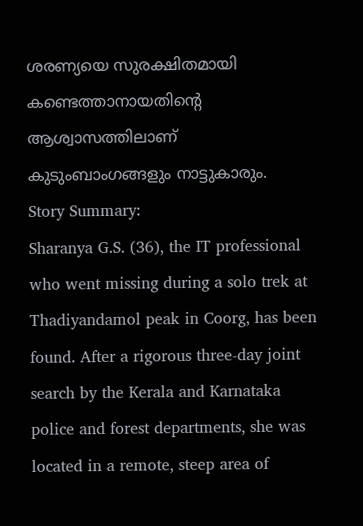ശരണ്യയെ സുരക്ഷിതമായി കണ്ടെത്താനായതിന്റെ ആശ്വാസത്തിലാണ് കുടുംബാംഗങ്ങളും നാട്ടുകാരും.
Story Summary:
Sharanya G.S. (36), the IT professional who went missing during a solo trek at Thadiyandamol peak in Coorg, has been found. After a rigorous three-day joint search by the Kerala and Karnataka police and forest departments, she was located in a remote, steep area of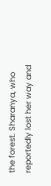the forest. Sharanya, who reportedly lost her way and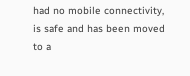had no mobile connectivity, is safe and has been moved to a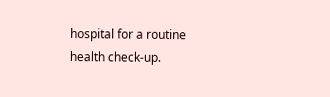hospital for a routine health check-up.